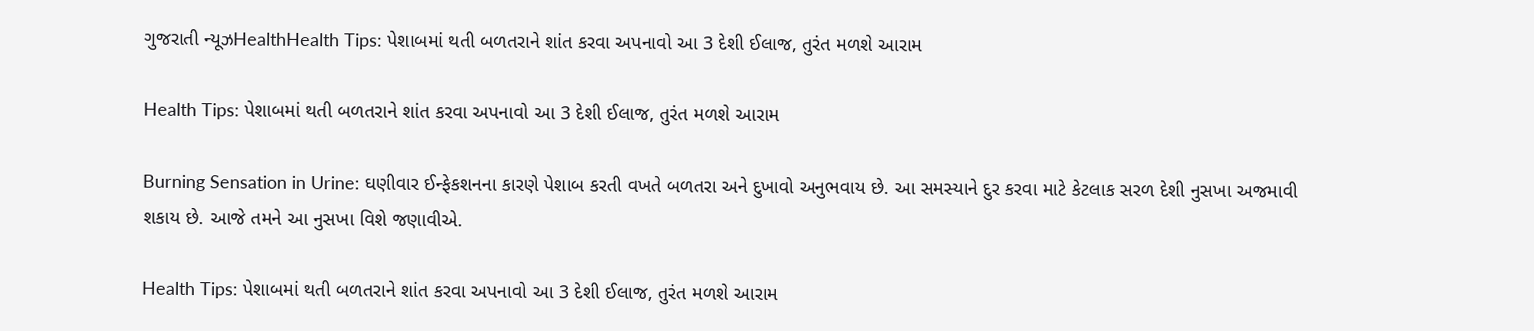ગુજરાતી ન્યૂઝHealthHealth Tips: પેશાબમાં થતી બળતરાને શાંત કરવા અપનાવો આ 3 દેશી ઈલાજ, તુરંત મળશે આરામ

Health Tips: પેશાબમાં થતી બળતરાને શાંત કરવા અપનાવો આ 3 દેશી ઈલાજ, તુરંત મળશે આરામ

Burning Sensation in Urine: ઘણીવાર ઈન્ફેકશનના કારણે પેશાબ કરતી વખતે બળતરા અને દુખાવો અનુભવાય છે. આ સમસ્યાને દુર કરવા માટે કેટલાક સરળ દેશી નુસખા અજમાવી શકાય છે. આજે તમને આ નુસખા વિશે જણાવીએ.

Health Tips: પેશાબમાં થતી બળતરાને શાંત કરવા અપનાવો આ 3 દેશી ઈલાજ, તુરંત મળશે આરામ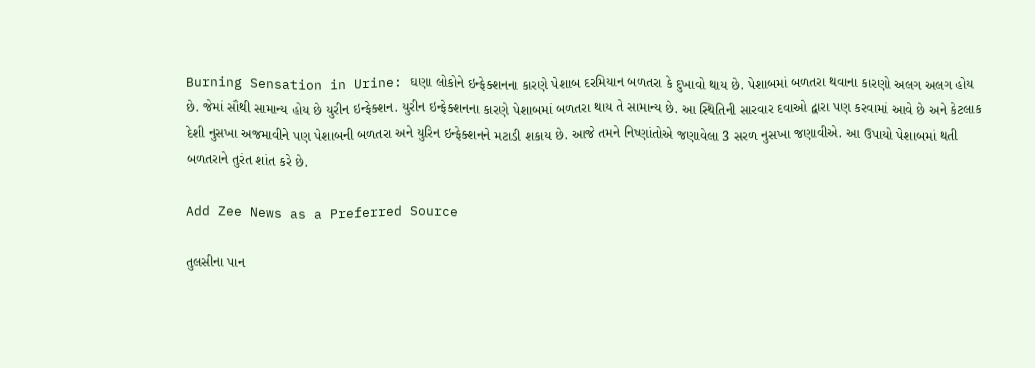Burning Sensation in Urine: ઘણા લોકોને ઇન્ફેક્શનના કારણે પેશાબ દરમિયાન બળતરા કે દુખાવો થાય છે. પેશાબમાં બળતરા થવાના કારણો અલગ અલગ હોય છે. જેમાં સૌથી સામાન્ય હોય છે યુરીન ઇન્ફેક્શન. યુરીન ઇન્ફેક્શનના કારણે પેશાબમાં બળતરા થાય તે સામાન્ય છે. આ સ્થિતિની સારવાર દવાઓ દ્વારા પણ કરવામાં આવે છે અને કેટલાક દેશી નુસખા અજમાવીને પણ પેશાબની બળતરા અને યુરિન ઇન્ફેક્શનને મટાડી શકાય છે. આજે તમને નિષ્ણાંતોએ જણાવેલા 3 સરળ નુસખા જણાવીએ. આ ઉપાયો પેશાબમાં થતી બળતરાને તુરંત શાંત કરે છે.

Add Zee News as a Preferred Source

તુલસીના પાન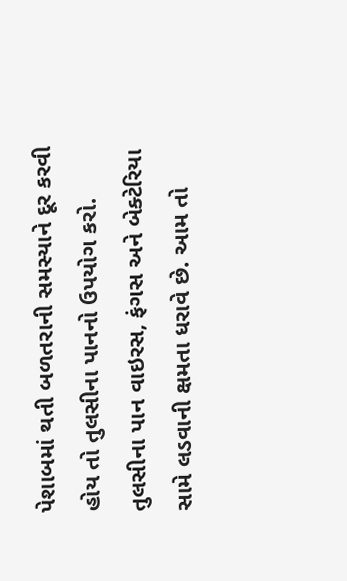પેશાબમાં થતી બળતરાની સમસ્યાને દૂર કરવી હોય તો તુલસીના પાનનો ઉપયોગ કરો. તુલસીના પાન વાઇરસ, ફંગસ અને બેક્ટેરિયા સામે લડવાની ક્ષમતા ધરાવે છે. આમ તો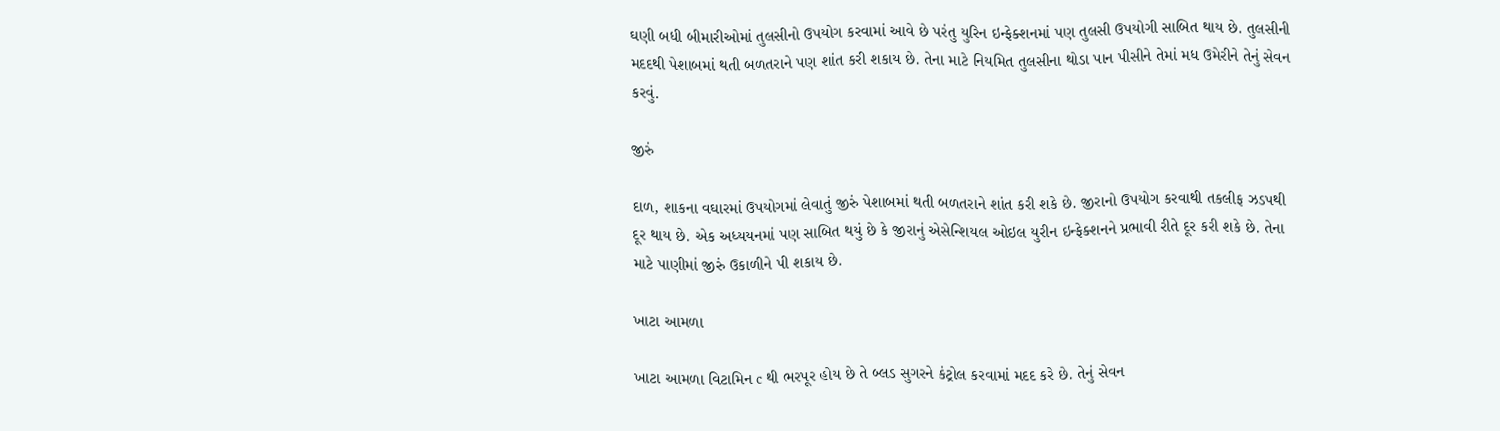ઘણી બધી બીમારીઓમાં તુલસીનો ઉપયોગ કરવામાં આવે છે પરંતુ યુરિન ઇન્ફેક્શનમાં પણ તુલસી ઉપયોગી સાબિત થાય છે. તુલસીની મદદથી પેશાબમાં થતી બળતરાને પણ શાંત કરી શકાય છે. તેના માટે નિયમિત તુલસીના થોડા પાન પીસીને તેમાં મધ ઉમેરીને તેનું સેવન કરવું.

જીરું

દાળ, શાકના વઘારમાં ઉપયોગમાં લેવાતું જીરું પેશાબમાં થતી બળતરાને શાંત કરી શકે છે. જીરાનો ઉપયોગ કરવાથી તકલીફ ઝડપથી દૂર થાય છે. એક અધ્યયનમાં પણ સાબિત થયું છે કે જીરાનું એસેન્શિયલ ઓઇલ યુરીન ઇન્ફેક્શનને પ્રભાવી રીતે દૂર કરી શકે છે. તેના માટે પાણીમાં જીરું ઉકાળીને પી શકાય છે.

ખાટા આમળા

ખાટા આમળા વિટામિન c થી ભરપૂર હોય છે તે બ્લડ સુગરને કંટ્રોલ કરવામાં મદદ કરે છે. તેનું સેવન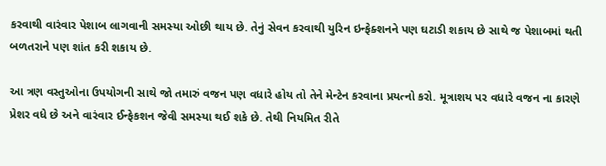કરવાથી વારંવાર પેશાબ લાગવાની સમસ્યા ઓછી થાય છે. તેનું સેવન કરવાથી યુરિન ઇન્ફેક્શનને પણ ઘટાડી શકાય છે સાથે જ પેશાબમાં થતી બળતરાને પણ શાંત કરી શકાય છે.

આ ત્રણ વસ્તુઓના ઉપયોગની સાથે જો તમારું વજન પણ વધારે હોય તો તેને મેન્ટેન કરવાના પ્રયત્નો કરો. મૂત્રાશય પર વધારે વજન ના કારણે પ્રેશર વધે છે અને વારંવાર ઈન્ફેકશન જેવી સમસ્યા થઈ શકે છે. તેથી નિયમિત રીતે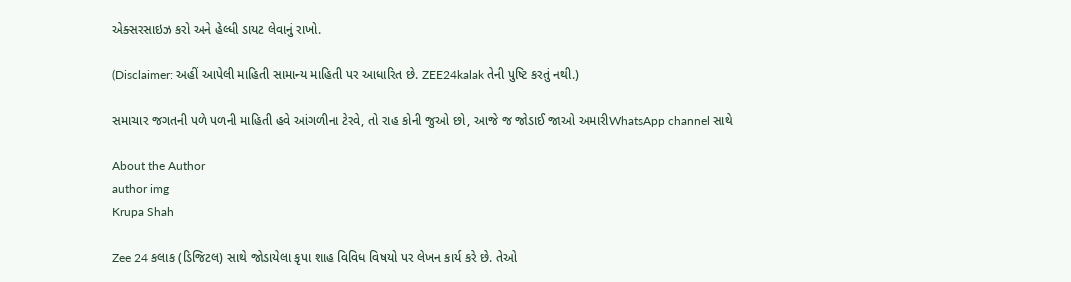એક્સરસાઇઝ કરો અને હેલ્ધી ડાયટ લેવાનું રાખો.

(Disclaimer: અહીં આપેલી માહિતી સામાન્ય માહિતી પર આધારિત છે. ZEE24kalak તેની પુષ્ટિ કરતું નથી.)

સમાચાર જગતની પળે પળની માહિતી હવે આંગળીના ટેરવે, તો રાહ કોની જુઓ છો, આજે જ જોડાઈ જાઓ અમારીWhatsApp channel સાથે

About the Author
author img
Krupa Shah

Zee 24 કલાક (ડિજિટલ) સાથે જોડાયેલા કૃપા શાહ વિવિધ વિષયો પર લેખન કાર્ય કરે છે. તેઓ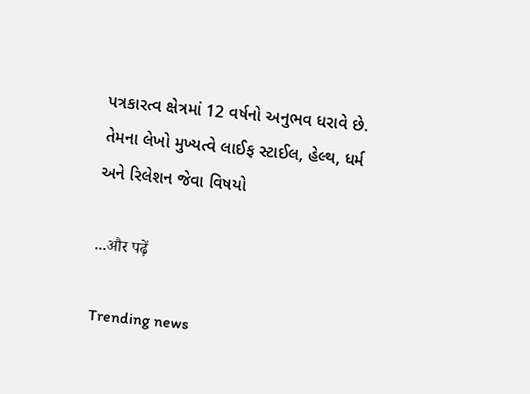પત્રકારત્વ ક્ષેત્રમાં 12 વર્ષનો અનુભવ ધરાવે છે. તેમના લેખો મુખ્યત્વે લાઈફ સ્ટાઈલ, હેલ્થ, ધર્મ અને રિલેશન જેવા વિષયો

...और पढ़ें

Trending news